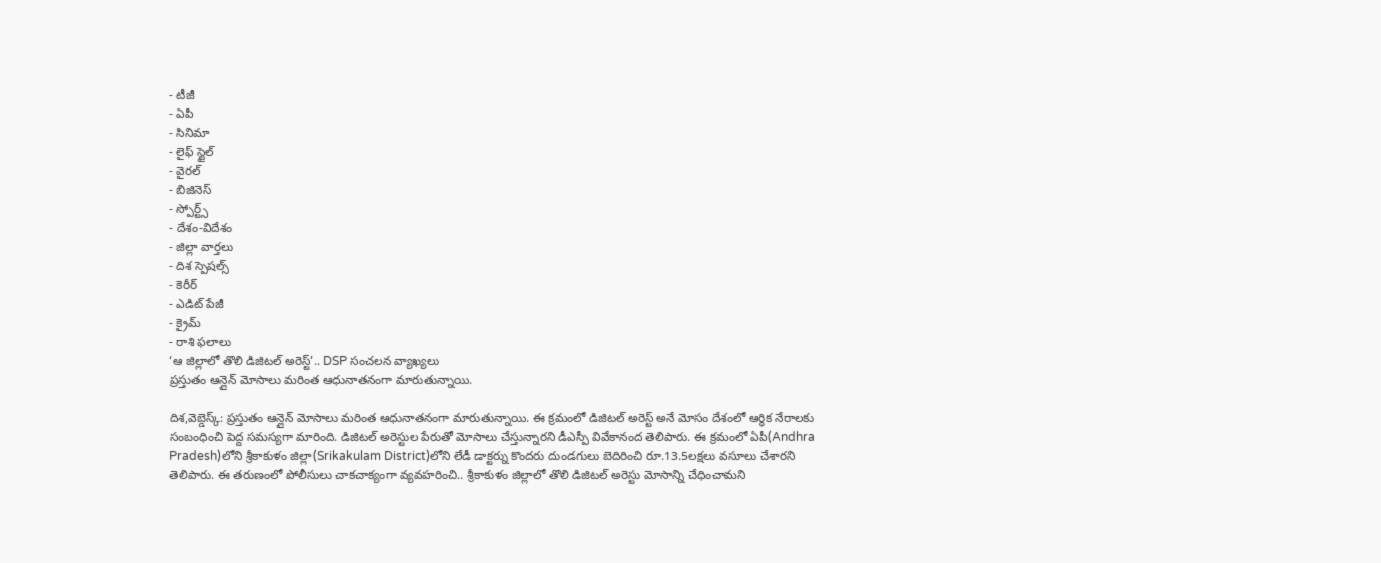- టీజీ
- ఏపీ
- సినిమా
- లైఫ్ స్టైల్
- వైరల్
- బిజినెస్
- స్పోర్ట్స్
- దేశం-విదేశం
- జిల్లా వార్తలు
- దిశ స్పెషల్స్
- కెరీర్
- ఎడిట్ పేజీ
- క్రైమ్
- రాశి ఫలాలు
‘ఆ జిల్లాలో తొలి డిజిటల్ అరెస్ట్’.. DSP సంచలన వ్యాఖ్యలు
ప్రస్తుతం ఆన్లైన్ మోసాలు మరింత ఆధునాతనంగా మారుతున్నాయి.

దిశ,వెబ్డెస్క్: ప్రస్తుతం ఆన్లైన్ మోసాలు మరింత ఆధునాతనంగా మారుతున్నాయి. ఈ క్రమంలో డిజిటల్ అరెస్ట్ అనే మోసం దేశంలో ఆర్థిక నేరాలకు సంబంధించి పెద్ద సమస్యగా మారింది. డిజిటల్ అరెస్టుల పేరుతో మోసాలు చేస్తున్నారని డీఎస్పీ వివేకానంద తెలిపారు. ఈ క్రమంలో ఏపీ(Andhra Pradesh)లోని శ్రీకాకుళం జిల్లా(Srikakulam District)లోని లేడీ డాక్టర్ను కొందరు దుండగులు బెదిరించి రూ.13.5లక్షలు వసూలు చేశారని తెలిపారు. ఈ తరుణంలో పోలీసులు చాకచాక్యంగా వ్యవహరించి.. శ్రీకాకుళం జిల్లాలో తొలి డిజిటల్ అరెస్టు మోసాన్ని చేధించామని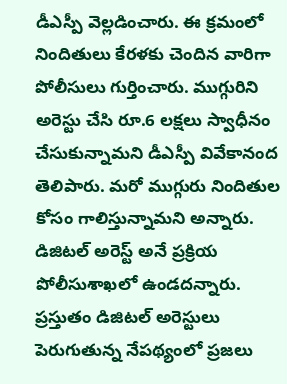డీఎస్పీ వెల్లడించారు. ఈ క్రమంలో నిందితులు కేరళకు చెందిన వారిగా పోలీసులు గుర్తించారు. ముగ్గురిని అరెస్టు చేసి రూ.6 లక్షలు స్వాధీనం చేసుకున్నామని డీఎస్పీ వివేకానంద తెలిపారు. మరో ముగ్గురు నిందితుల కోసం గాలిస్తున్నామని అన్నారు. డిజిటల్ అరెస్ట్ అనే ప్రక్రియ పోలీసుశాఖలో ఉండదన్నారు. ప్రస్తుతం డిజిటల్ అరెస్టులు పెరుగుతున్న నేపథ్యంలో ప్రజలు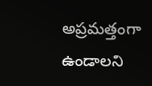అప్రమత్తంగా ఉండాలని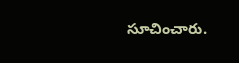సూచించారు.